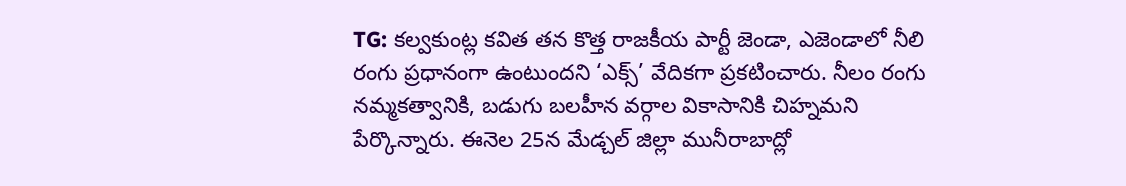TG: కల్వకుంట్ల కవిత తన కొత్త రాజకీయ పార్టీ జెండా, ఎజెండాలో నీలి రంగు ప్రధానంగా ఉంటుందని ‘ఎక్స్’ వేదికగా ప్రకటించారు. నీలం రంగు నమ్మకత్వానికి, బడుగు బలహీన వర్గాల వికాసానికి చిహ్నమని పేర్కొన్నారు. ఈనెల 25న మేడ్చల్ జిల్లా మునీరాబాద్లో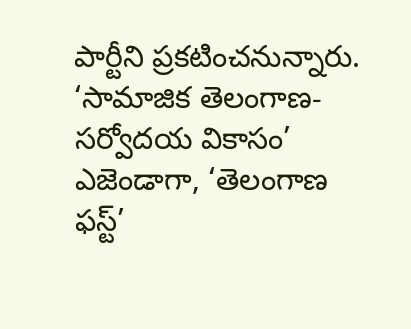పార్టీని ప్రకటించనున్నారు. ‘సామాజిక తెలంగాణ-సర్వోదయ వికాసం’ ఎజెండాగా, ‘తెలంగాణ ఫస్ట్’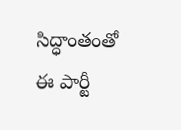సిద్ధాంతంతో ఈ పార్టీ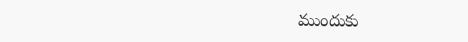ముందుకు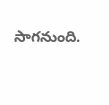సాగనుంది.